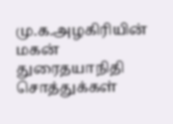மு.க.அழகிரியின் மகன் துரைதயாநிதி சொத்துக்கள்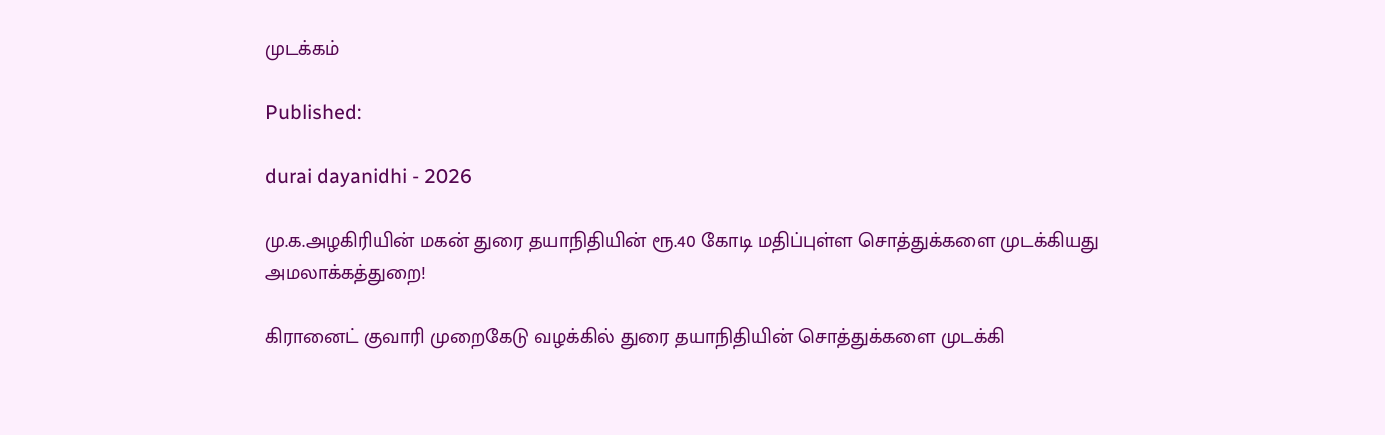முடக்கம்

Published:

durai dayanidhi - 2026

மு.க.அழகிரியின் மகன் துரை தயாநிதியின் ரூ.40 கோடி மதிப்புள்ள சொத்துக்களை முடக்கியது அமலாக்கத்துறை!

கிரானைட் குவாரி முறைகேடு வழக்கில் துரை தயாநிதியின் சொத்துக்களை முடக்கி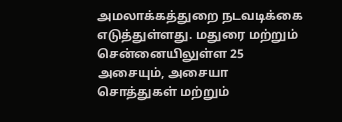அமலாக்கத்துறை நடவடிக்கை எடுத்துள்ளது. மதுரை மற்றும் சென்னையிலுள்ள 25 அசையும், அசையா சொத்துகள் மற்றும்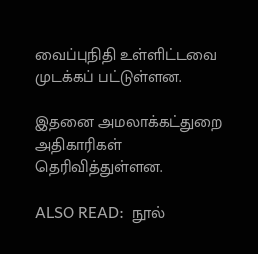வைப்புநிதி உள்ளிட்டவை முடக்கப் பட்டுள்ளன.

இதனை அமலாக்கட்துறை அதிகாரிகள் தெரிவித்துள்ளன.

ALSO READ:  நூல்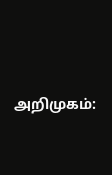அறிமுகம்: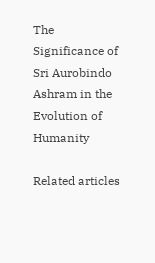The Significance of Sri Aurobindo Ashram in the Evolution of Humanity

Related articles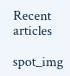Recent articles

spot_img